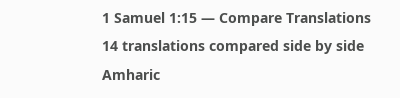1 Samuel 1:15 — Compare Translations
14 translations compared side by side
Amharic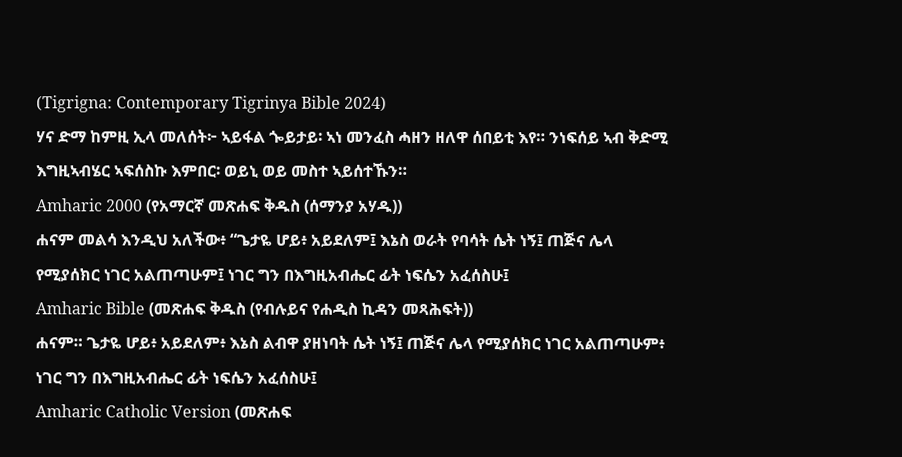(Tigrigna: Contemporary Tigrinya Bible 2024)
ሃና ድማ ከምዚ ኢላ መለሰት፦ ኣይፋል ጐይታይ፡ ኣነ መንፈስ ሓዘን ዘለዋ ሰበይቲ እየ። ንነፍሰይ ኣብ ቅድሚ እግዚኣብሄር ኣፍሰስኩ እምበር፡ ወይኒ ወይ መስተ ኣይሰተኹን።
Amharic 2000 (የአማርኛ መጽሐፍ ቅዱስ (ሰማንያ አሃዱ))
ሐናም መልሳ እንዲህ አለችው፥ “ጌታዬ ሆይ፥ አይደለም፤ እኔስ ወራት የባሳት ሴት ነኝ፤ ጠጅና ሌላ የሚያሰክር ነገር አልጠጣሁም፤ ነገር ግን በእግዚአብሔር ፊት ነፍሴን አፈሰስሁ፤
Amharic Bible (መጽሐፍ ቅዱስ (የብሉይና የሐዲስ ኪዳን መጻሕፍት))
ሐናም። ጌታዬ ሆይ፥ አይደለም፥ እኔስ ልብዋ ያዘነባት ሴት ነኝ፤ ጠጅና ሌላ የሚያሰክር ነገር አልጠጣሁም፥ ነገር ግን በእግዚአብሔር ፊት ነፍሴን አፈሰስሁ፤
Amharic Catholic Version (መጽሐፍ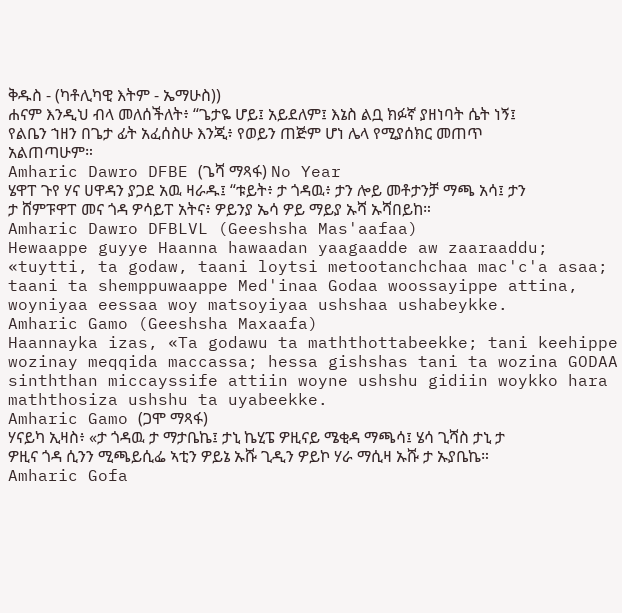ቅዱስ - (ካቶሊካዊ እትም - ኤማሁስ))
ሐናም እንዲህ ብላ መለሰችለት፥ “ጌታዬ ሆይ፤ አይደለም፤ እኔስ ልቧ ክፉኛ ያዘነባት ሴት ነኝ፤ የልቤን ኀዘን በጌታ ፊት አፈሰስሁ እንጂ፥ የወይን ጠጅም ሆነ ሌላ የሚያሰክር መጠጥ አልጠጣሁም።
Amharic Dawro DFBE (ጌሻ ማጻፋ) No Year
ሄዋፐ ጉየ ሃና ሀዋዳን ያጋደ አዉ ዛራዱ፤ “ቱይት፥ ታ ጎዳዉ፥ ታን ሎይ መቶታንቻ ማጫ አሳ፤ ታን ታ ሸምፑዋፐ መና ጎዳ ዎሳይፐ አትና፥ ዎይንያ ኤሳ ዎይ ማይያ ኡሻ ኡሻበይከ።
Amharic Dawro DFBLVL (Geeshsha Mas'aafaa)
Hewaappe guyye Haanna hawaadan yaagaadde aw zaaraaddu; «tuytti, ta godaw, taani loytsi metootanchchaa mac'c'a asaa; taani ta shemppuwaappe Med'inaa Godaa woossayippe attina, woyniyaa eessaa woy matsoyiyaa ushshaa ushabeykke.
Amharic Gamo (Geeshsha Maxaafa)
Haannayka izas, «Ta godawu ta maththottabeekke; tani keehippe wozinay meqqida maccassa; hessa gishshas tani ta wozina GODAA sinththan miccayssife attiin woyne ushshu gidiin woykko hara maththosiza ushshu ta uyabeekke.
Amharic Gamo (ጋሞ ማጻፋ)
ሃናይካ ኢዛስ፥ «ታ ጎዳዉ ታ ማታቤኬ፤ ታኒ ኬሂፔ ዎዚናይ ሜቂዳ ማጫሳ፤ ሄሳ ጊሻስ ታኒ ታ ዎዚና ጎዳ ሲንን ሚጫይሲፌ ኣቲን ዎይኔ ኡሹ ጊዲን ዎይኮ ሃራ ማሲዛ ኡሹ ታ ኡያቤኬ።
Amharic Gofa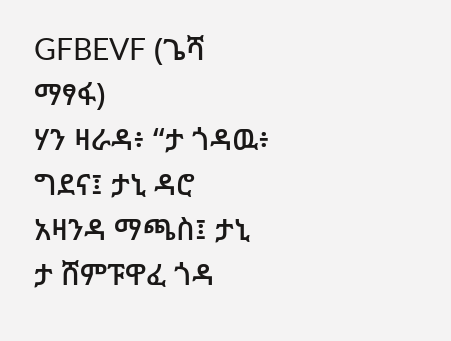GFBEVF (ጌሻ ማፃፋ)
ሃን ዛራዳ፥ “ታ ጎዳዉ፥ ግደና፤ ታኒ ዳሮ አዛንዳ ማጫስ፤ ታኒ ታ ሸምፑዋፈ ጎዳ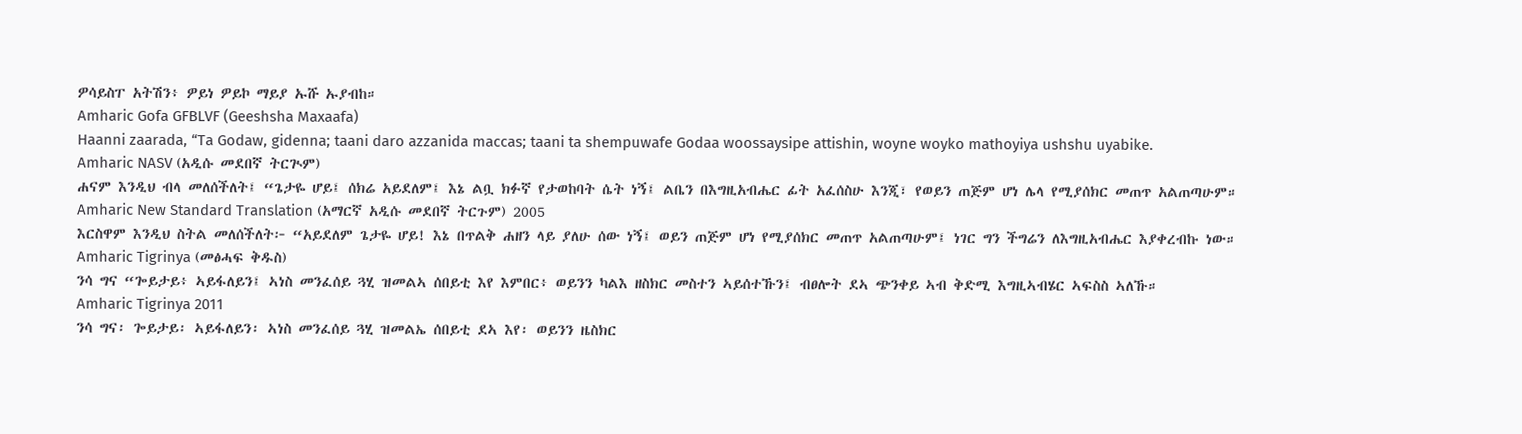ዎሳይስፐ አትሽን፥ ዎይነ ዎይኮ ማይያ ኡሹ ኡያብከ።
Amharic Gofa GFBLVF (Geeshsha Maxaafa)
Haanni zaarada, “Ta Godaw, gidenna; taani daro azzanida maccas; taani ta shempuwafe Godaa woossaysipe attishin, woyne woyko mathoyiya ushshu uyabike.
Amharic NASV (አዲሱ መደበኛ ትርጒም)
ሐናም እንዲህ ብላ መለሰችለት፤ “ጌታዬ ሆይ፤ ሰክሬ አይደለም፤ እኔ ልቧ ክፉኛ የታወከባት ሴት ነኝ፤ ልቤን በእግዚአብሔር ፊት አፈሰስሁ እንጂ፣ የወይን ጠጅም ሆነ ሌላ የሚያሰክር መጠጥ አልጠጣሁም።
Amharic New Standard Translation (አማርኛ አዲሱ መደበኛ ትርጉም) 2005
እርስዋም እንዲህ ስትል መለሰችለት፦ “አይደለም ጌታዬ ሆይ! እኔ በጥልቅ ሐዘን ላይ ያለሁ ሰው ነኝ፤ ወይን ጠጅም ሆነ የሚያሰክር መጠጥ አልጠጣሁም፤ ነገር ግን ችግሬን ለእግዚአብሔር እያቀረብኩ ነው።
Amharic Tigrinya (መፅሓፍ ቅዱስ)
ንሳ ግና “ጐይታይ፥ ኣይፋለይን፤ ኣነስ መንፈሰይ ጓሂ ዝመልኣ ሰበይቲ እየ እምበር፥ ወይንን ካልእ ዘስክር መስተን ኣይሰተኹን፤ ብፀሎት ደኣ ጭንቀይ ኣብ ቅድሚ እግዚኣብሄር ኣፍስስ ኣለኹ።
Amharic Tigrinya 2011
ንሳ ግና፡ ጐይታይ፡ ኣይፋለይን፡ ኣነስ መንፈሰይ ጓሂ ዝመልኤ ሰበይቲ ደኣ እየ፡ ወይንን ዜስክር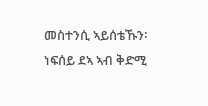መስተንሲ ኣይሰቴኹን፡ ነፍሰይ ደኣ ኣብ ቅድሚ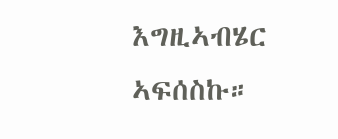እግዚኣብሄር ኣፍሰስኩ።